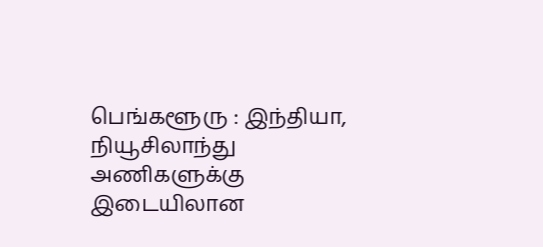பெங்களூரு : இந்தியா, நியூசிலாந்து அணிகளுக்கு இடையிலான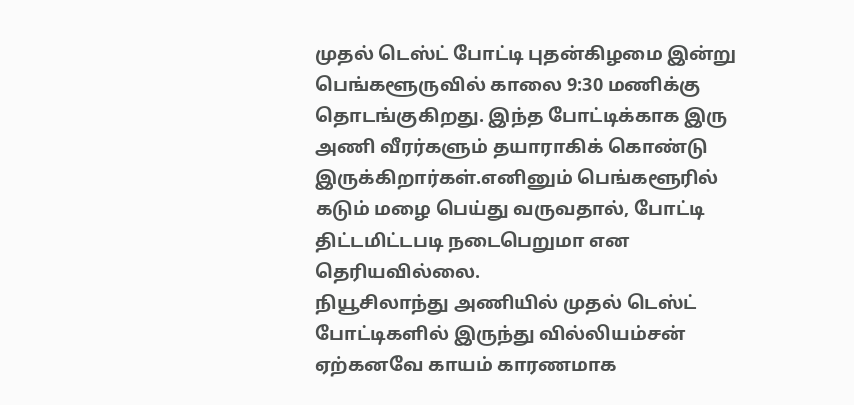முதல் டெஸ்ட் போட்டி புதன்கிழமை இன்று பெங்களூருவில் காலை 9:30 மணிக்கு தொடங்குகிறது. இந்த போட்டிக்காக இரு அணி வீரர்களும் தயாராகிக் கொண்டு இருக்கிறார்கள்.எனினும் பெங்களூரில் கடும் மழை பெய்து வருவதால், போட்டி திட்டமிட்டபடி நடைபெறுமா என தெரியவில்லை.
நியூசிலாந்து அணியில் முதல் டெஸ்ட் போட்டிகளில் இருந்து வில்லியம்சன் ஏற்கனவே காயம் காரணமாக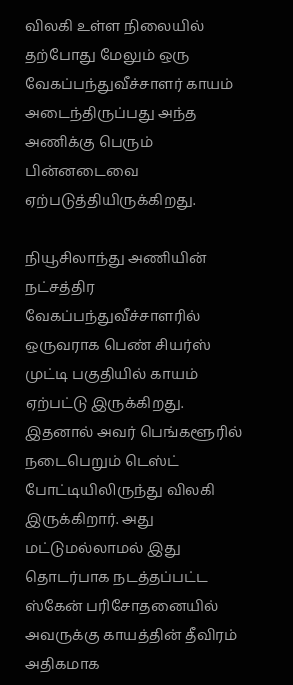விலகி உள்ள நிலையில் தற்போது மேலும் ஒரு வேகப்பந்துவீச்சாளர் காயம் அடைந்திருப்பது அந்த அணிக்கு பெரும் பின்னடைவை ஏற்படுத்தியிருக்கிறது.

நியூசிலாந்து அணியின் நட்சத்திர வேகப்பந்துவீச்சாளரில் ஒருவராக பெண் சியர்ஸ் முட்டி பகுதியில் காயம் ஏற்பட்டு இருக்கிறது. இதனால் அவர் பெங்களூரில் நடைபெறும் டெஸ்ட் போட்டியிலிருந்து விலகி இருக்கிறார். அது மட்டுமல்லாமல் இது தொடர்பாக நடத்தப்பட்ட ஸ்கேன் பரிசோதனையில் அவருக்கு காயத்தின் தீவிரம் அதிகமாக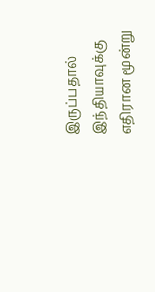இருப்பதால் இந்தியாவுக்கு எதிரான மூன்று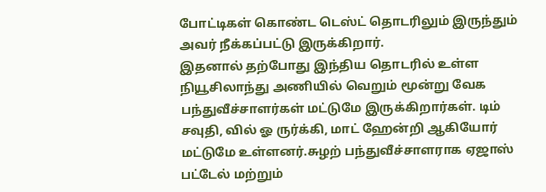போட்டிகள் கொண்ட டெஸ்ட் தொடரிலும் இருந்தும் அவர் நீக்கப்பட்டு இருக்கிறார்.
இதனால் தற்போது இந்திய தொடரில் உள்ள நியூசிலாந்து அணியில் வெறும் மூன்று வேக பந்துவீச்சாளர்கள் மட்டுமே இருக்கிறார்கள். டிம் சவுதி, வில் ஓ ருர்க்கி, மாட் ஹேன்றி ஆகியோர் மட்டுமே உள்ளனர்.சுழற் பந்துவீச்சாளராக ஏஜாஸ் பட்டேல் மற்றும்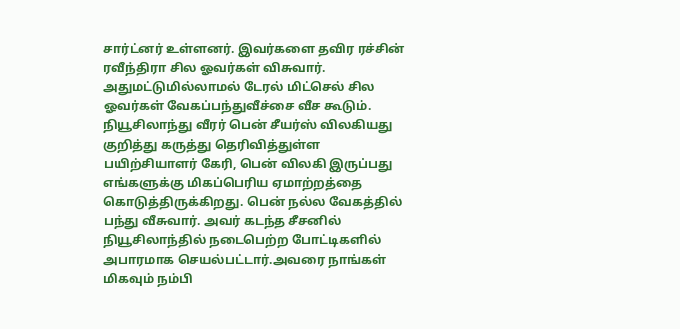சார்ட்னர் உள்ளனர். இவர்களை தவிர ரச்சின் ரவீந்திரா சில ஓவர்கள் விசுவார். அதுமட்டுமில்லாமல் டேரல் மிட்செல் சில ஓவர்கள் வேகப்பந்துவீச்சை வீச கூடும்.
நியூசிலாந்து வீரர் பென் சீயர்ஸ் விலகியது குறித்து கருத்து தெரிவித்துள்ள பயிற்சியாளர் கேரி, பென் விலகி இருப்பது எங்களுக்கு மிகப்பெரிய ஏமாற்றத்தை கொடுத்திருக்கிறது. பென் நல்ல வேகத்தில் பந்து வீசுவார். அவர் கடந்த சீசனில் நியூசிலாந்தில் நடைபெற்ற போட்டிகளில் அபாரமாக செயல்பட்டார்.அவரை நாங்கள் மிகவும் நம்பி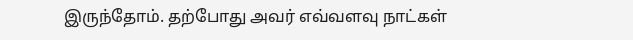இருந்தோம். தற்போது அவர் எவ்வளவு நாட்கள்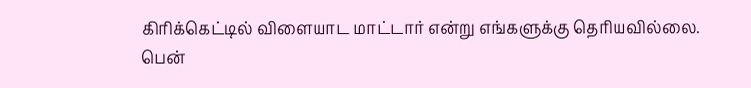கிரிக்கெட்டில் விளையாட மாட்டார் என்று எங்களுக்கு தெரியவில்லை.
பென்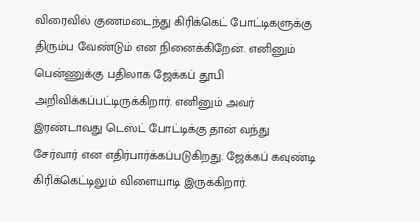விரைவில் குணமடைந்து கிரிக்கெட் போட்டிகளுக்கு திரும்ப வேண்டும் என நினைக்கிறேன். எனினும் பென்ணுக்கு பதிலாக ஜேக்கப் தூபி அறிவிக்கப்பட்டிருக்கிறார். எனினும் அவர் இரண்டாவது டெஸ்ட் போட்டிக்கு தான் வந்து சேர்வார் என எதிர்பார்க்கப்படுகிறது. ஜேக்கப் கவுண்டி கிரிக்கெட்டிலும் விளையாடி இருக்கிறார்.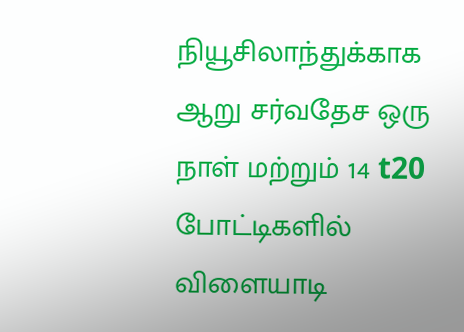நியூசிலாந்துக்காக ஆறு சர்வதேச ஒரு நாள் மற்றும் 14 t20 போட்டிகளில் விளையாடி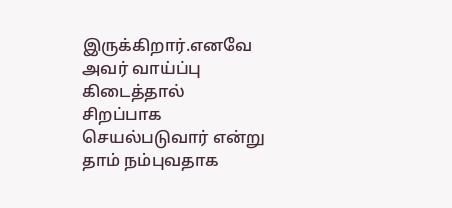இருக்கிறார்.எனவே அவர் வாய்ப்பு கிடைத்தால் சிறப்பாக செயல்படுவார் என்று தாம் நம்புவதாக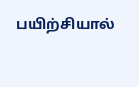பயிற்சியால்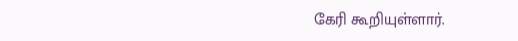கேரி கூறியுள்ளார்.